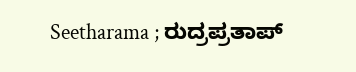Seetharama ; ರುದ್ರಪ್ರತಾಪ್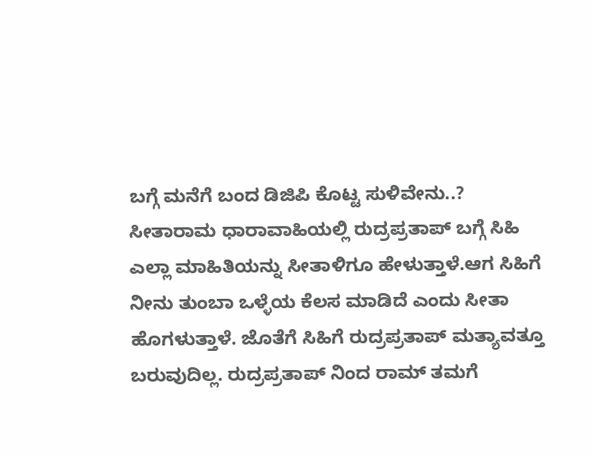ಬಗ್ಗೆ ಮನೆಗೆ ಬಂದ ಡಿಜಿಪಿ ಕೊಟ್ಟ ಸುಳಿವೇನು..?
ಸೀತಾರಾಮ ಧಾರಾವಾಹಿಯಲ್ಲಿ ರುದ್ರಪ್ರತಾಪ್ ಬಗ್ಗೆ ಸಿಹಿ ಎಲ್ಲಾ ಮಾಹಿತಿಯನ್ನು ಸೀತಾಳಿಗೂ ಹೇಳುತ್ತಾಳೆ.ಆಗ ಸಿಹಿಗೆ ನೀನು ತುಂಬಾ ಒಳ್ಳೆಯ ಕೆಲಸ ಮಾಡಿದೆ ಎಂದು ಸೀತಾ ಹೊಗಳುತ್ತಾಳೆ. ಜೊತೆಗೆ ಸಿಹಿಗೆ ರುದ್ರಪ್ರತಾಪ್ ಮತ್ಯಾವತ್ತೂ ಬರುವುದಿಲ್ಲ. ರುದ್ರಪ್ರತಾಪ್ ನಿಂದ ರಾಮ್ ತಮಗೆ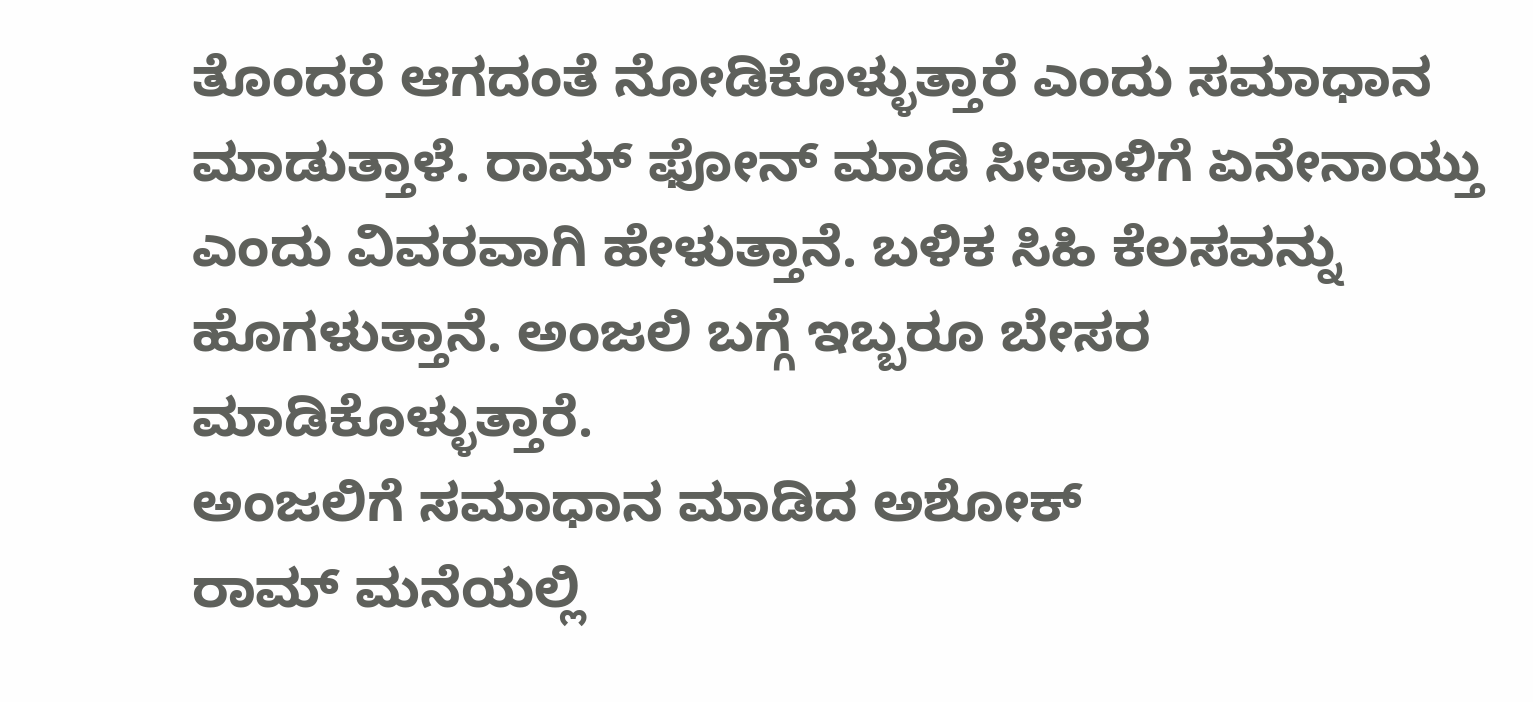ತೊಂದರೆ ಆಗದಂತೆ ನೋಡಿಕೊಳ್ಳುತ್ತಾರೆ ಎಂದು ಸಮಾಧಾನ ಮಾಡುತ್ತಾಳೆ. ರಾಮ್ ಫೋನ್ ಮಾಡಿ ಸೀತಾಳಿಗೆ ಏನೇನಾಯ್ತು ಎಂದು ವಿವರವಾಗಿ ಹೇಳುತ್ತಾನೆ. ಬಳಿಕ ಸಿಹಿ ಕೆಲಸವನ್ನು ಹೊಗಳುತ್ತಾನೆ. ಅಂಜಲಿ ಬಗ್ಗೆ ಇಬ್ಬರೂ ಬೇಸರ ಮಾಡಿಕೊಳ್ಳುತ್ತಾರೆ.
ಅಂಜಲಿಗೆ ಸಮಾಧಾನ ಮಾಡಿದ ಅಶೋಕ್
ರಾಮ್ ಮನೆಯಲ್ಲಿ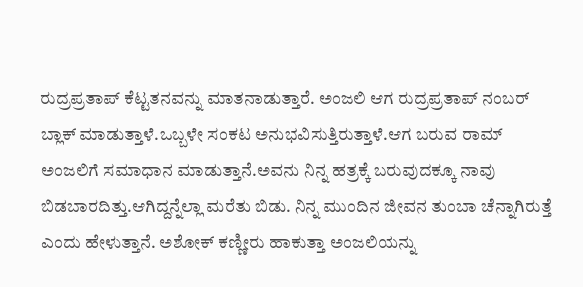ರುದ್ರಪ್ರತಾಪ್ ಕೆಟ್ಟತನವನ್ನು ಮಾತನಾಡುತ್ತಾರೆ. ಅಂಜಲಿ ಆಗ ರುದ್ರಪ್ರತಾಪ್ ನಂಬರ್ ಬ್ಲಾಕ್ ಮಾಡುತ್ತಾಳೆ.ಒಬ್ಬಳೇ ಸಂಕಟ ಅನುಭವಿಸುತ್ತಿರುತ್ತಾಳೆ.ಆಗ ಬರುವ ರಾಮ್ ಅಂಜಲಿಗೆ ಸಮಾಧಾನ ಮಾಡುತ್ತಾನೆ.ಅವನು ನಿನ್ನ ಹತ್ರಕ್ಕೆ ಬರುವುದಕ್ಕೂ ನಾವು ಬಿಡಬಾರದಿತ್ತು.ಆಗಿದ್ದನ್ನೆಲ್ಲಾ ಮರೆತು ಬಿಡು. ನಿನ್ನ ಮುಂದಿನ ಜೀವನ ತುಂಬಾ ಚೆನ್ನಾಗಿರುತ್ತೆ ಎಂದು ಹೇಳುತ್ತಾನೆ. ಅಶೋಕ್ ಕಣ್ಣೀರು ಹಾಕುತ್ತಾ ಅಂಜಲಿಯನ್ನು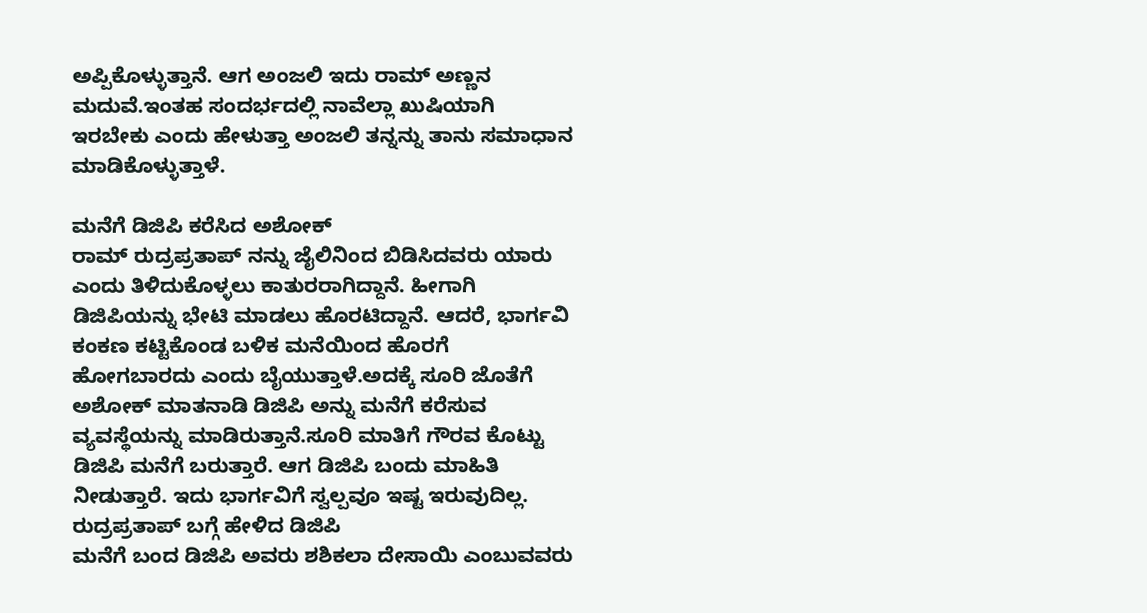ಅಪ್ಪಿಕೊಳ್ಳುತ್ತಾನೆ. ಆಗ ಅಂಜಲಿ ಇದು ರಾಮ್ ಅಣ್ಣನ ಮದುವೆ.ಇಂತಹ ಸಂದರ್ಭದಲ್ಲಿ ನಾವೆಲ್ಲಾ ಖುಷಿಯಾಗಿ ಇರಬೇಕು ಎಂದು ಹೇಳುತ್ತಾ ಅಂಜಲಿ ತನ್ನನ್ನು ತಾನು ಸಮಾಧಾನ ಮಾಡಿಕೊಳ್ಳುತ್ತಾಳೆ.

ಮನೆಗೆ ಡಿಜಿಪಿ ಕರೆಸಿದ ಅಶೋಕ್
ರಾಮ್ ರುದ್ರಪ್ರತಾಪ್ ನನ್ನು ಜೈಲಿನಿಂದ ಬಿಡಿಸಿದವರು ಯಾರು ಎಂದು ತಿಳಿದುಕೊಳ್ಳಲು ಕಾತುರರಾಗಿದ್ದಾನೆ. ಹೀಗಾಗಿ ಡಿಜಿಪಿಯನ್ನು ಭೇಟಿ ಮಾಡಲು ಹೊರಟಿದ್ದಾನೆ. ಆದರೆ, ಭಾರ್ಗವಿ ಕಂಕಣ ಕಟ್ಟಿಕೊಂಡ ಬಳಿಕ ಮನೆಯಿಂದ ಹೊರಗೆ ಹೋಗಬಾರದು ಎಂದು ಬೈಯುತ್ತಾಳೆ.ಅದಕ್ಕೆ ಸೂರಿ ಜೊತೆಗೆ ಅಶೋಕ್ ಮಾತನಾಡಿ ಡಿಜಿಪಿ ಅನ್ನು ಮನೆಗೆ ಕರೆಸುವ ವ್ಯವಸ್ಥೆಯನ್ನು ಮಾಡಿರುತ್ತಾನೆ.ಸೂರಿ ಮಾತಿಗೆ ಗೌರವ ಕೊಟ್ಟು ಡಿಜಿಪಿ ಮನೆಗೆ ಬರುತ್ತಾರೆ. ಆಗ ಡಿಜಿಪಿ ಬಂದು ಮಾಹಿತಿ ನೀಡುತ್ತಾರೆ. ಇದು ಭಾರ್ಗವಿಗೆ ಸ್ವಲ್ಪವೂ ಇಷ್ಟ ಇರುವುದಿಲ್ಲ.
ರುದ್ರಪ್ರತಾಪ್ ಬಗ್ಗೆ ಹೇಳಿದ ಡಿಜಿಪಿ
ಮನೆಗೆ ಬಂದ ಡಿಜಿಪಿ ಅವರು ಶಶಿಕಲಾ ದೇಸಾಯಿ ಎಂಬುವವರು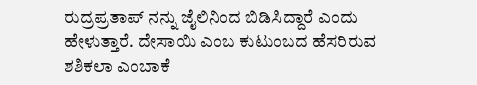ರುದ್ರಪ್ರತಾಪ್ ನನ್ನು ಜೈಲಿನಿಂದ ಬಿಡಿಸಿದ್ದಾರೆ ಎಂದು ಹೇಳುತ್ತಾರೆ. ದೇಸಾಯಿ ಎಂಬ ಕುಟುಂಬದ ಹೆಸರಿರುವ ಶಶಿಕಲಾ ಎಂಬಾಕೆ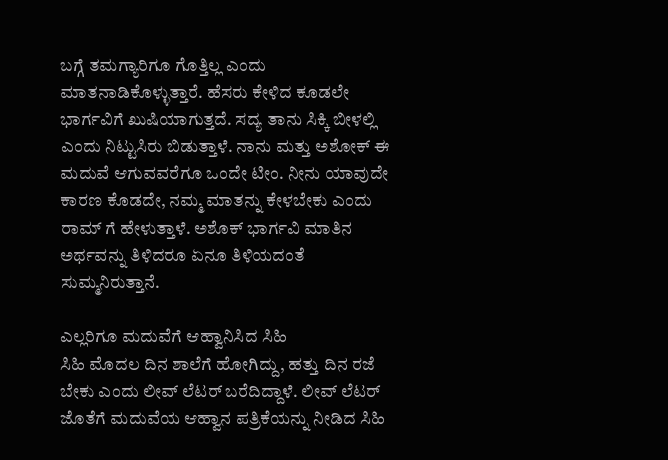ಬಗ್ಗೆ ತಮಗ್ಯಾರಿಗೂ ಗೊತ್ತಿಲ್ಲ ಎಂದು ಮಾತನಾಡಿಕೊಳ್ಳುತ್ತಾರೆ. ಹೆಸರು ಕೇಳಿದ ಕೂಡಲೇ ಭಾರ್ಗವಿಗೆ ಖುಷಿಯಾಗುತ್ತದೆ. ಸದ್ಯ ತಾನು ಸಿಕ್ಕಿ ಬೀಳಲ್ಲಿ ಎಂದು ನಿಟ್ಟುಸಿರು ಬಿಡುತ್ತಾಳೆ. ನಾನು ಮತ್ತು ಅಶೋಕ್ ಈ ಮದುವೆ ಆಗುವವರೆಗೂ ಒಂದೇ ಟೀಂ. ನೀನು ಯಾವುದೇ ಕಾರಣ ಕೊಡದೇ, ನಮ್ಮ ಮಾತನ್ನು ಕೇಳಬೇಕು ಎಂದು ರಾಮ್ ಗೆ ಹೇಳುತ್ತಾಳೆ. ಅಶೊಕ್ ಭಾರ್ಗವಿ ಮಾತಿನ ಅರ್ಥವನ್ನು ತಿಳಿದರೂ ಏನೂ ತಿಳಿಯದಂತೆ ಸುಮ್ಮನಿರುತ್ತಾನೆ.

ಎಲ್ಲರಿಗೂ ಮದುವೆಗೆ ಆಹ್ವಾನಿಸಿದ ಸಿಹಿ
ಸಿಹಿ ಮೊದಲ ದಿನ ಶಾಲೆಗೆ ಹೋಗಿದ್ದು, ಹತ್ತು ದಿನ ರಜೆ ಬೇಕು ಎಂದು ಲೀವ್ ಲೆಟರ್ ಬರೆದಿದ್ದಾಳೆ. ಲೀವ್ ಲೆಟರ್ ಜೊತೆಗೆ ಮದುವೆಯ ಆಹ್ವಾನ ಪತ್ರಿಕೆಯನ್ನು ನೀಡಿದ ಸಿಹಿ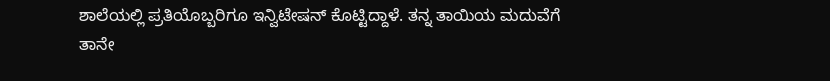ಶಾಲೆಯಲ್ಲಿ ಪ್ರತಿಯೊಬ್ಬರಿಗೂ ಇನ್ವಿಟೇಷನ್ ಕೊಟ್ಟಿದ್ದಾಳೆ. ತನ್ನ ತಾಯಿಯ ಮದುವೆಗೆ ತಾನೇ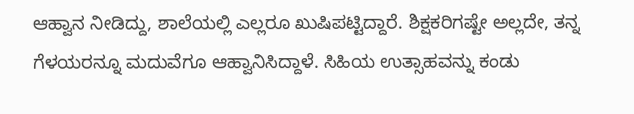ಆಹ್ವಾನ ನೀಡಿದ್ದು, ಶಾಲೆಯಲ್ಲಿ ಎಲ್ಲರೂ ಖುಷಿಪಟ್ಟಿದ್ದಾರೆ. ಶಿಕ್ಷಕರಿಗಷ್ಟೇ ಅಲ್ಲದೇ, ತನ್ನ ಗೆಳಯರನ್ನೂ ಮದುವೆಗೂ ಆಹ್ವಾನಿಸಿದ್ದಾಳೆ. ಸಿಹಿಯ ಉತ್ಸಾಹವನ್ನು ಕಂಡು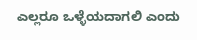ಎಲ್ಲರೂ ಒಳ್ಳೆಯದಾಗಲಿ ಎಂದು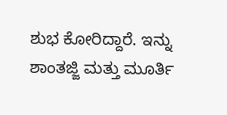ಶುಭ ಕೋರಿದ್ದಾರೆ. ಇನ್ನು ಶಾಂತಜ್ಜಿ ಮತ್ತು ಮೂರ್ತಿ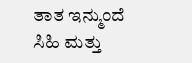ತಾತ ಇನ್ಮುಂದೆ ಸಿಹಿ ಮತ್ತು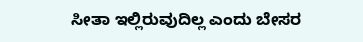ಸೀತಾ ಇಲ್ಲಿರುವುದಿಲ್ಲ ಎಂದು ಬೇಸರ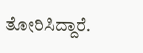ತೋರಿಸಿದ್ದಾರೆ.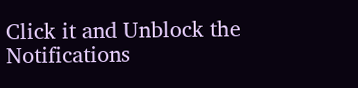Click it and Unblock the Notifications